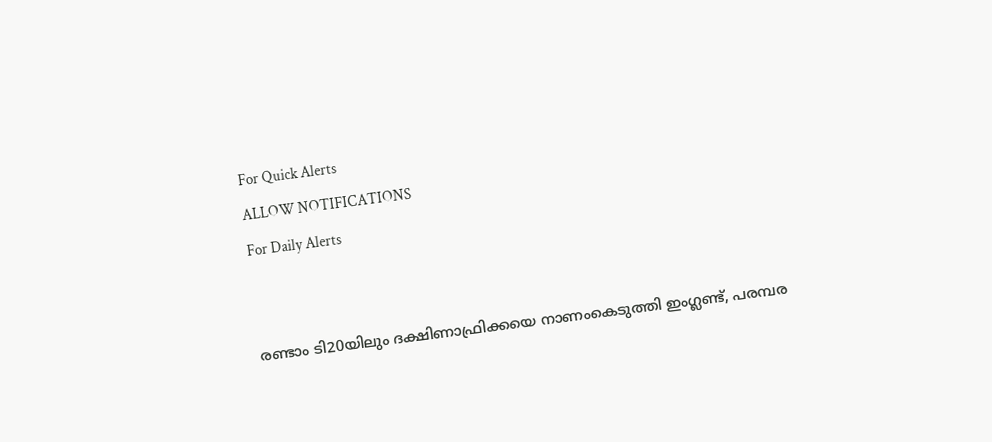For Quick Alerts
ALLOW NOTIFICATIONS
For Daily Alerts


രണ്ടാം ടി20യിലും ദക്ഷിണാഫ്രിക്കയെ നാണംകെടുത്തി ഇംഗ്ലണ്ട്, പരമ്പര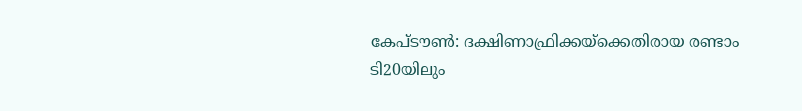കേപ്ടൗണ്‍: ദക്ഷിണാഫ്രിക്കയ്‌ക്കെതിരായ രണ്ടാം ടി20യിലും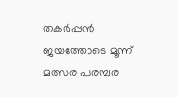തകര്‍പ്പന്‍ ജയത്തോടെ മൂന്ന് മത്സര പരമ്പര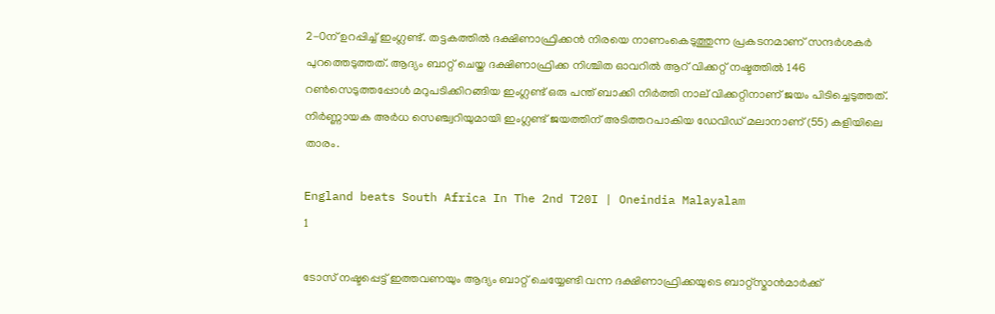2-0ന് ഉറപ്പിച്ച് ഇംഗ്ലണ്ട്. തട്ടകത്തില്‍ ദക്ഷിണാഫ്രിക്കന്‍ നിരയെ നാണംകെടുത്തുന്ന പ്രകടനമാണ് സന്ദര്‍ശകര്‍ പുറത്തെടുത്തത്. ആദ്യം ബാറ്റ് ചെയ്ത ദക്ഷിണാഫ്രിക്ക നിശ്ചിത ഓവറില്‍ ആറ് വിക്കറ്റ് നഷ്ടത്തില്‍ 146 റണ്‍സെടുത്തപ്പോള്‍ മറുപടിക്കിറങ്ങിയ ഇംഗ്ലണ്ട് ഒരു പന്ത് ബാക്കി നിര്‍ത്തി നാല് വിക്കറ്റിനാണ് ജയം പിടിച്ചെടുത്തത്. നിര്‍ണ്ണായക അര്‍ധ സെഞ്ച്വറിയുമായി ഇംഗ്ലണ്ട് ജയത്തിന് അടിത്തറപാകിയ ഡേവിഡ് മലാനാണ് (55) കളിയിലെ താരം.

England beats South Africa In The 2nd T20I | Oneindia Malayalam
1

ടോസ് നഷ്ടപ്പെട്ട് ഇത്തവണയും ആദ്യം ബാറ്റ് ചെയ്യേണ്ടി വന്ന ദക്ഷിണാഫ്രിക്കയുടെ ബാറ്റ്‌സ്മാന്‍മാര്‍ക്ക്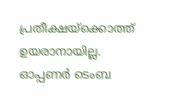പ്രതീക്ഷയ്‌ക്കൊത്ത് ഉയരാനായില്ല. ഓപ്പണര്‍ ടെംബ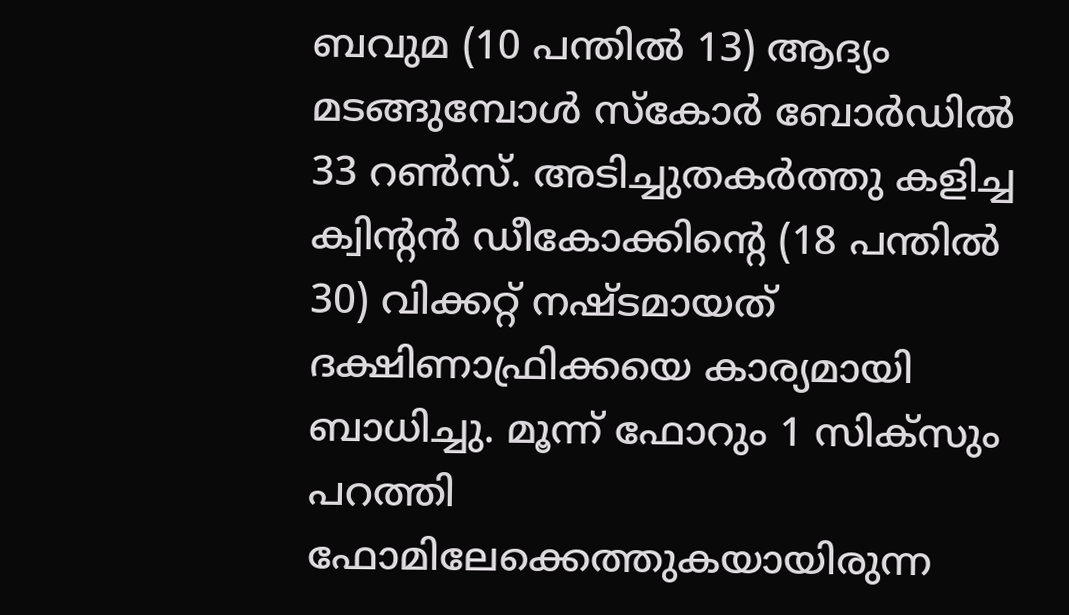ബവുമ (10 പന്തില്‍ 13) ആദ്യം മടങ്ങുമ്പോള്‍ സ്‌കോര്‍ ബോര്‍ഡില്‍ 33 റണ്‍സ്. അടിച്ചുതകര്‍ത്തു കളിച്ച ക്വിന്റന്‍ ഡീകോക്കിന്റെ (18 പന്തില്‍ 30) വിക്കറ്റ് നഷ്ടമായത് ദക്ഷിണാഫ്രിക്കയെ കാര്യമായി ബാധിച്ചു. മൂന്ന് ഫോറും 1 സിക്‌സും പറത്തി ഫോമിലേക്കെത്തുകയായിരുന്ന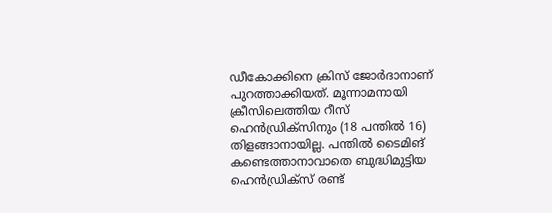ഡീകോക്കിനെ ക്രിസ് ജോര്‍ദാനാണ് പുറത്താക്കിയത്. മൂന്നാമനായി ക്രീസിലെത്തിയ റീസ് ഹെന്‍ഡ്രിക്‌സിനും (18 പന്തില്‍ 16) തിളങ്ങാനായില്ല. പന്തില്‍ ടൈമിങ് കണ്ടെത്താനാവാതെ ബുദ്ധിമുട്ടിയ ഹെന്‍ഡ്രിക്‌സ് രണ്ട്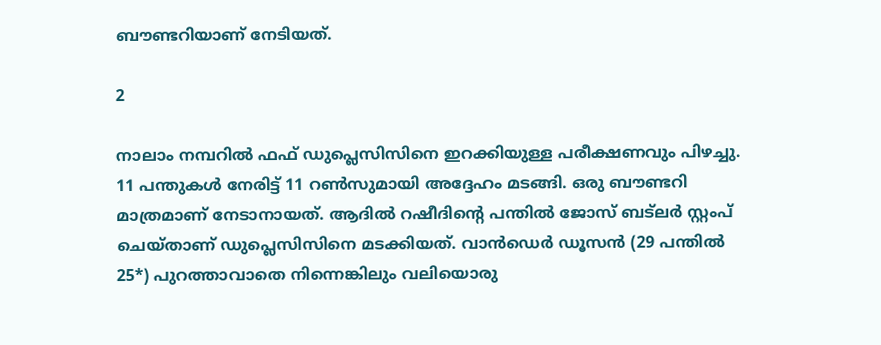ബൗണ്ടറിയാണ് നേടിയത്.

2

നാലാം നമ്പറില്‍ ഫഫ് ഡുപ്ലെസിസിനെ ഇറക്കിയുള്ള പരീക്ഷണവും പിഴച്ചു. 11 പന്തുകള്‍ നേരിട്ട് 11 റണ്‍സുമായി അദ്ദേഹം മടങ്ങി. ഒരു ബൗണ്ടറി മാത്രമാണ് നേടാനായത്. ആദില്‍ റഷീദിന്റെ പന്തില്‍ ജോസ് ബട്‌ലര്‍ സ്റ്റംപ് ചെയ്താണ് ഡുപ്ലെസിസിനെ മടക്കിയത്. വാന്‍ഡെര്‍ ഡൂസന്‍ (29 പന്തില്‍ 25*) പുറത്താവാതെ നിന്നെങ്കിലും വലിയൊരു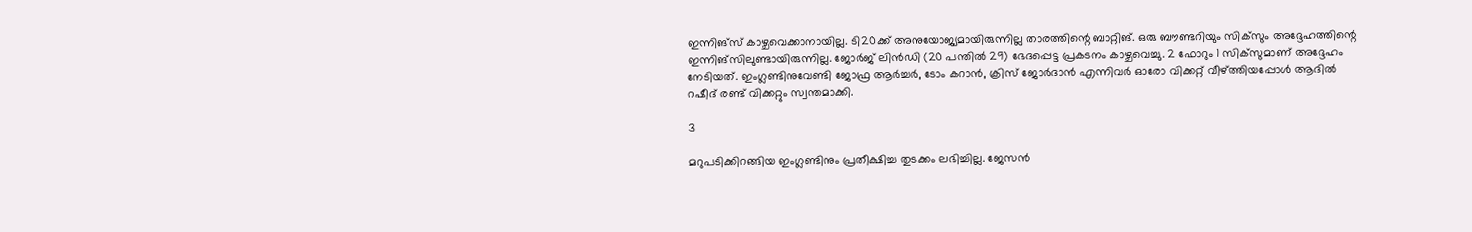ഇന്നിങ്‌സ് കാഴ്ചവെക്കാനായില്ല. ടി20ക്ക് അനുയോജ്യമായിരുന്നില്ല താരത്തിന്റെ ബാറ്റിങ്. ഒരു ബൗണ്ടറിയും സിക്‌സും അദ്ദേഹത്തിന്റെ ഇന്നിങ്‌സിലുണ്ടായിരുന്നില്ല. ജോര്‍ജ് ലിന്‍ഡി (20 പന്തില്‍ 29) ഭേദപ്പെട്ട പ്രകടനം കാഴ്ചവെച്ചു. 2 ഫോറും 1 സിക്‌സുമാണ് അദ്ദേഹം നേടിയത്. ഇംഗ്ലണ്ടിനുവേണ്ടി ജോഫ്ര ആര്‍ച്ചര്‍, ടോം കറാന്‍, ക്രിസ് ജോര്‍ദാന്‍ എന്നിവര്‍ ഓരോ വിക്കറ്റ് വീഴ്ത്തിയപ്പോള്‍ ആദില്‍ റഷീദ് രണ്ട് വിക്കറ്റും സ്വന്തമാക്കി.

3

മറുപടിക്കിറങ്ങിയ ഇംഗ്ലണ്ടിനും പ്രതീക്ഷിച്ച തുടക്കം ലഭിച്ചില്ല. ജേസന്‍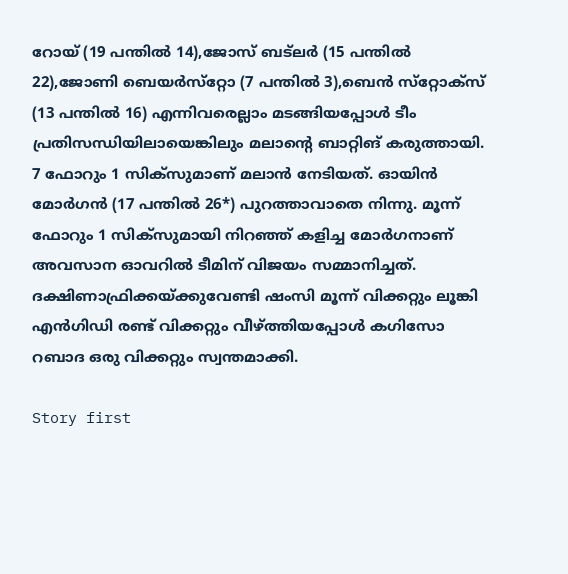റോയ് (19 പന്തില്‍ 14),ജോസ് ബട്‌ലര്‍ (15 പന്തില്‍ 22),ജോണി ബെയര്‍സ്‌റ്റോ (7 പന്തില്‍ 3),ബെന്‍ സ്‌റ്റോക്‌സ് (13 പന്തില്‍ 16) എന്നിവരെല്ലാം മടങ്ങിയപ്പോള്‍ ടീം പ്രതിസന്ധിയിലായെങ്കിലും മലാന്റെ ബാറ്റിങ് കരുത്തായി. 7 ഫോറും 1 സിക്‌സുമാണ് മലാന്‍ നേടിയത്. ഓയിന്‍ മോര്‍ഗന്‍ (17 പന്തില്‍ 26*) പുറത്താവാതെ നിന്നു. മൂന്ന് ഫോറും 1 സിക്‌സുമായി നിറഞ്ഞ് കളിച്ച മോര്‍ഗനാണ് അവസാന ഓവറില്‍ ടീമിന് വിജയം സമ്മാനിച്ചത്. ദക്ഷിണാഫ്രിക്കയ്ക്കുവേണ്ടി ഷംസി മൂന്ന് വിക്കറ്റും ലൂങ്കി എന്‍ഗിഡി രണ്ട് വിക്കറ്റും വീഴ്ത്തിയപ്പോള്‍ കഗിസോ റബാദ ഒരു വിക്കറ്റും സ്വന്തമാക്കി.

Story first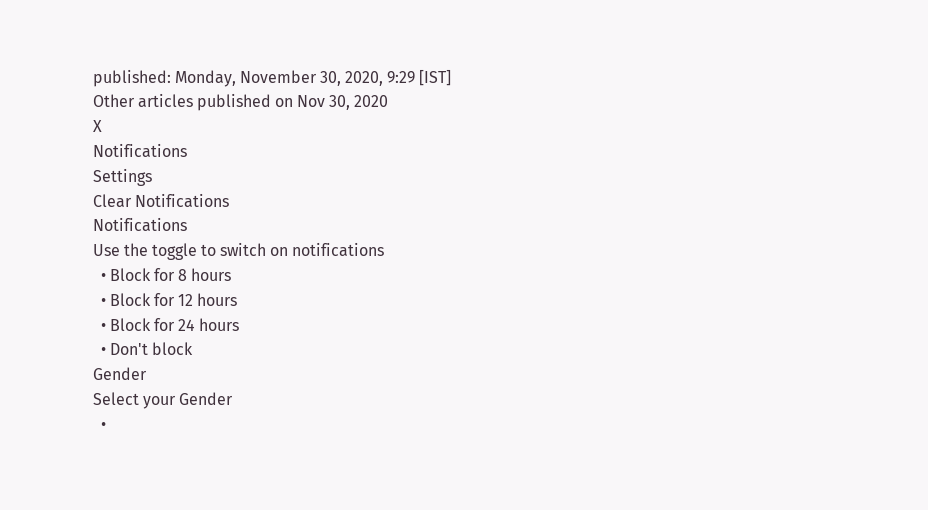published: Monday, November 30, 2020, 9:29 [IST]
Other articles published on Nov 30, 2020
X
Notifications
Settings
Clear Notifications
Notifications
Use the toggle to switch on notifications
  • Block for 8 hours
  • Block for 12 hours
  • Block for 24 hours
  • Don't block
Gender
Select your Gender
  •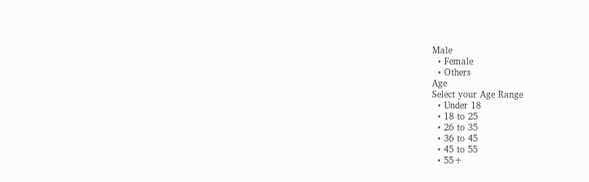Male
  • Female
  • Others
Age
Select your Age Range
  • Under 18
  • 18 to 25
  • 26 to 35
  • 36 to 45
  • 45 to 55
  • 55+